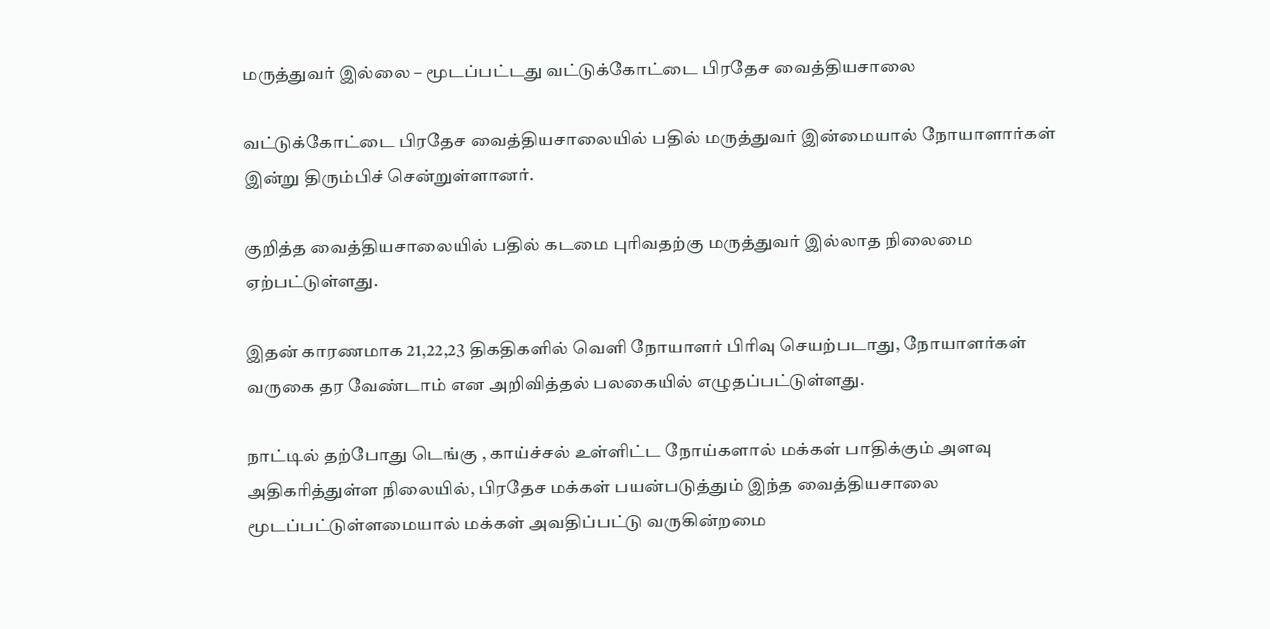மருத்துவர் இல்லை – மூடப்பட்டது வட்டுக்கோட்டை பிரதேச வைத்தியசாலை

வட்டுக்கோட்டை பிரதேச வைத்தியசாலையில் பதில் மருத்துவர் இன்மையால் நோயாளார்கள் இன்று திரும்பிச் சென்றுள்ளானர்.

குறித்த வைத்தியசாலையில் பதில் கடமை புரிவதற்கு மருத்துவர் இல்லாத நிலைமை ஏற்பட்டுள்ளது.

இதன் காரணமாக 21,22,23 திகதிகளில் வெளி நோயாளர் பிரிவு செயற்படாது, நோயாளர்கள் வருகை தர வேண்டாம் என அறிவித்தல் பலகையில் எழுதப்பட்டுள்ளது.

நாட்டில் தற்போது டெங்கு , காய்ச்சல் உள்ளிட்ட நோய்களால் மக்கள் பாதிக்கும் அளவு அதிகரித்துள்ள நிலையில், பிரதேச மக்கள் பயன்படுத்தும் இந்த வைத்தியசாலை மூடப்பட்டுள்ளமையால் மக்கள் அவதிப்பட்டு வருகின்றமை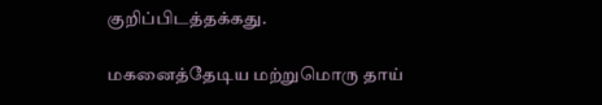குறிப்பிடத்தக்கது.

மகனைத்தேடிய மற்றுமொரு தாய்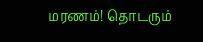மரணம்! தொடரும்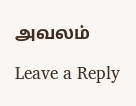அவலம்

Leave a Reply